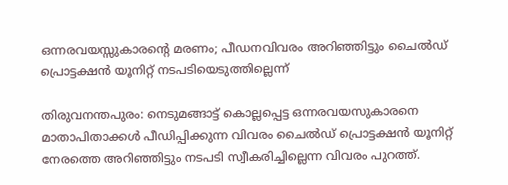ഒന്നരവയസ്സുകാരന്റെ മരണം; പീഡനവിവരം അറിഞ്ഞിട്ടും ചൈൽഡ് പ്രൊട്ടക്ഷൻ യൂനിറ്റ് നടപടിയെടുത്തില്ലെന്ന്

തിരുവനന്തപുരം: നെടുമങ്ങാട്ട് കൊല്ലപ്പെട്ട ഒന്നരവയസുകാരനെ മാതാപിതാക്കൾ പീഡിപ്പിക്കുന്ന വിവരം ചൈൽഡ് പ്രൊട്ടക്ഷൻ യൂനിറ്റ് നേരത്തെ അറിഞ്ഞിട്ടും നടപടി സ്വീകരിച്ചില്ലെന്ന വിവരം പുറത്ത്.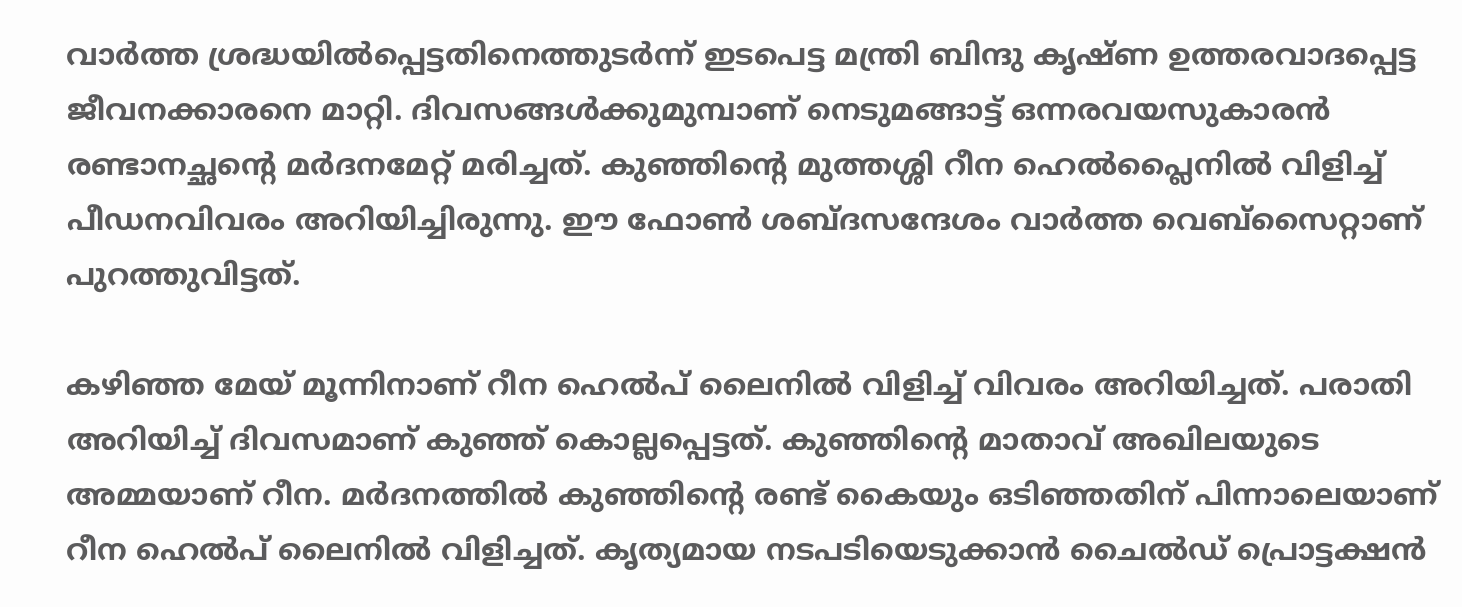വാർത്ത ശ്രദ്ധയിൽപ്പെട്ടതിനെത്തുടർന്ന് ഇടപെട്ട മന്ത്രി ബിന്ദു കൃഷ്ണ ഉത്തരവാദപ്പെട്ട ജീവനക്കാരനെ മാറ്റി. ദിവസങ്ങൾക്കുമുമ്പാണ് നെടുമങ്ങാട്ട് ഒന്നരവയസുകാരൻ രണ്ടാനച്ഛന്‍റെ മർദനമേറ്റ് മരിച്ചത്. കുഞ്ഞിന്‍റെ മുത്തശ്ശി റീന ഹെൽപ്ലൈനിൽ വിളിച്ച് പീഡനവിവരം അറിയിച്ചിരുന്നു. ഈ ഫോൺ ശബ്ദസന്ദേശം വാർത്ത വെബ്സൈറ്റാണ് പുറത്തുവിട്ടത്.

കഴിഞ്ഞ മേയ് മൂന്നിനാണ് റീന ഹെൽപ് ലൈനിൽ വിളിച്ച് വിവരം അറിയിച്ചത്. പരാതി അറിയിച്ച് ദിവസമാണ് കുഞ്ഞ് കൊല്ലപ്പെട്ടത്. കുഞ്ഞിന്‍റെ മാതാവ് അഖിലയുടെ അമ്മയാണ് റീന. മർദനത്തിൽ കുഞ്ഞിന്‍റെ രണ്ട് കൈയും ഒടിഞ്ഞതിന് പിന്നാലെയാണ് റീന ഹെൽപ് ലൈനിൽ വിളിച്ചത്. കൃത്യമായ നടപടിയെടുക്കാൻ ചൈൽഡ് പ്രൊട്ടക്ഷൻ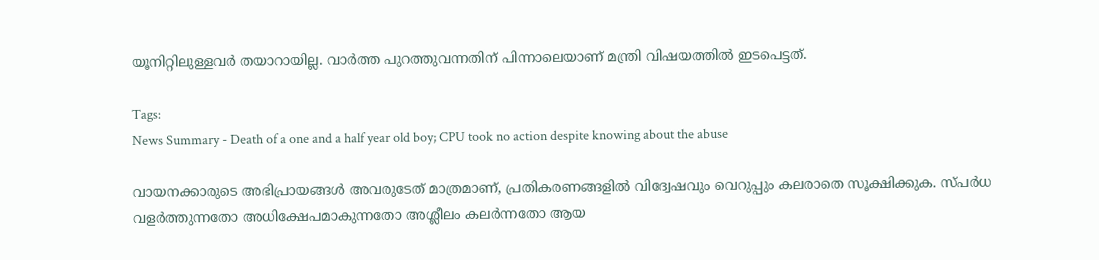യൂനിറ്റിലുള്ളവർ തയാറായില്ല. വാർത്ത പുറത്തുവന്നതിന് പിന്നാലെയാണ് മന്ത്രി വിഷയത്തിൽ ഇടപെട്ടത്.

Tags:
News Summary - Death of a one and a half year old boy; CPU took no action despite knowing about the abuse

വായനക്കാരുടെ അഭിപ്രായങ്ങള്‍ അവരുടേത് മാത്രമാണ്, പ്രതികരണങ്ങളിൽ വിദ്വേഷവും വെറുപ്പും കലരാതെ സൂക്ഷിക്കുക. സ്പർധ വളർത്തുന്നതോ അധിക്ഷേപമാകുന്നതോ അശ്ലീലം കലർന്നതോ ആയ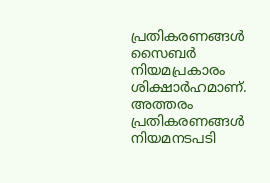പ്രതികരണങ്ങൾ സൈബർ നിയമപ്രകാരം ശിക്ഷാർഹമാണ്. അത്തരം പ്രതികരണങ്ങൾ നിയമനടപടി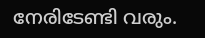നേരിടേണ്ടി വരും.